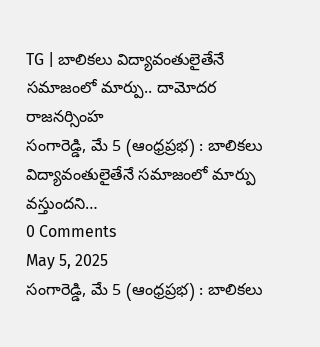TG | బాలికలు విద్యావంతులైతేనే సమాజంలో మార్పు.. దామోదర రాజనర్సింహ
సంగారెడ్డి, మే 5 (ఆంధ్రప్రభ) : బాలికలు విద్యావంతులైతేనే సమాజంలో మార్పు వస్తుందని…
0 Comments
May 5, 2025
సంగారెడ్డి, మే 5 (ఆంధ్రప్రభ) : బాలికలు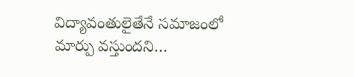విద్యావంతులైతేనే సమాజంలో మార్పు వస్తుందని…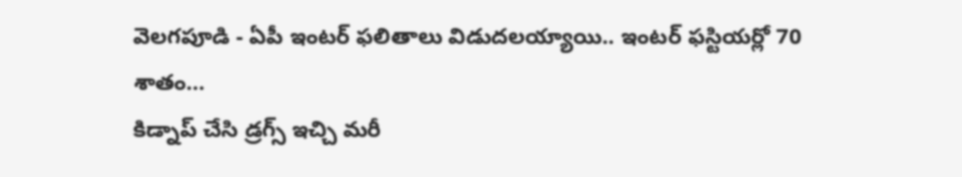వెలగపూడి - ఏపీ ఇంటర్ ఫలితాలు విడుదలయ్యాయి.. ఇంటర్ ఫస్టియర్లో 70 శాతం…
కిడ్నాప్ చేసి డ్రగ్స్ ఇచ్చి మరీ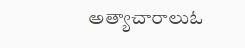అత్యాచారాలుఓ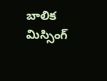బాలిక మిస్సింగ్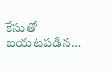కేసుతో బయటపడిన…